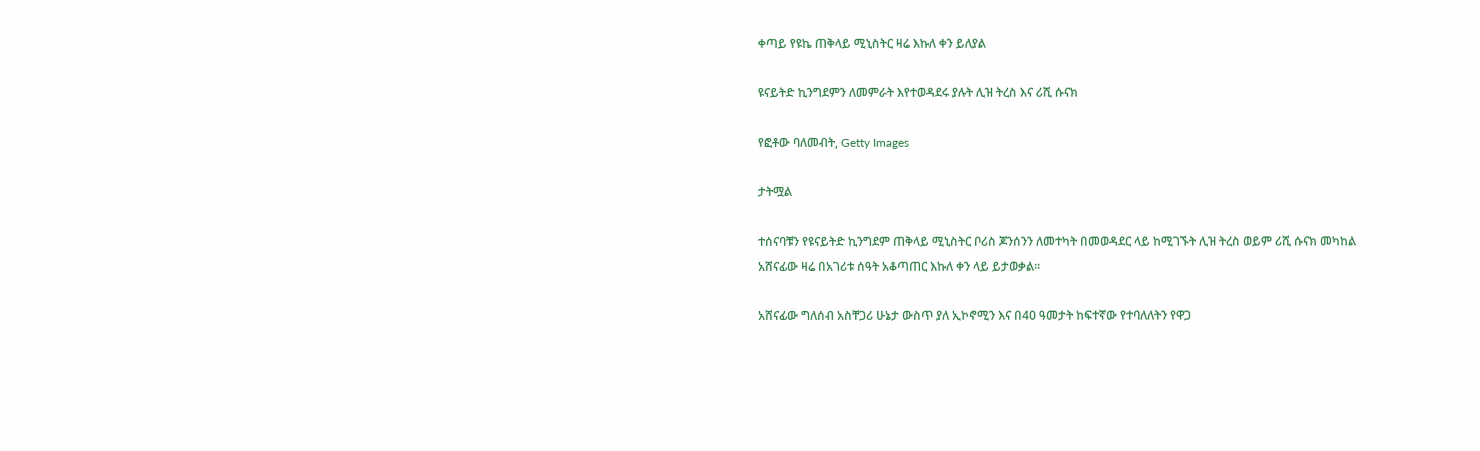ቀጣይ የዩኬ ጠቅላይ ሚኒስትር ዛሬ እኩለ ቀን ይለያል

ዩናይትድ ኪንግደምን ለመምራት እየተወዳደሩ ያሉት ሊዝ ትረስ እና ሪሺ ሱናክ

የፎቶው ባለመብት, Getty Images

ታትሟል

ተሰናባቹን የዩናይትድ ኪንግደም ጠቅላይ ሚኒስትር ቦሪስ ጆንሰንን ለመተካት በመወዳደር ላይ ከሚገኙት ሊዝ ትረስ ወይም ሪሺ ሱናክ መካከል አሸናፊው ዛሬ በአገሪቱ ሰዓት አቆጣጠር እኩለ ቀን ላይ ይታወቃል።

አሸናፊው ግለሰብ አስቸጋሪ ሁኔታ ውስጥ ያለ ኢኮኖሚን እና በ40 ዓመታት ከፍተኛው የተባለለትን የዋጋ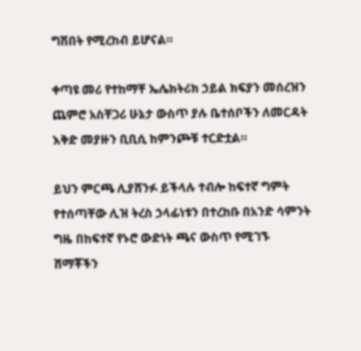ግሽበት የሚረከብ ይሆናል።

ቀጣዩ መሪ የተከማቸ ኤሌክትሪክ ኃይል ክፍያን መሰረዝን ጨምሮ አስቸጋሪ ሁኔታ ውስጥ ያሉ ቤተሰቦችን ለመርዳት እቅድ መያዙን ቢቢሲ ከምንጮቹ ተርድቷል።

ይህን ምርጫ ሊያሸንፉ ይችላሉ ተብሎ ከፍተኛ ግምት የተሰጣቸው ሊዝ ትረስ ኃላፊነቱን በተረከቡ በአንድ ሳምንት ግዜ በከፍተኛ የኑሮ ውድነት ጫና ውስጥ የሚገኙ ሸማቾችን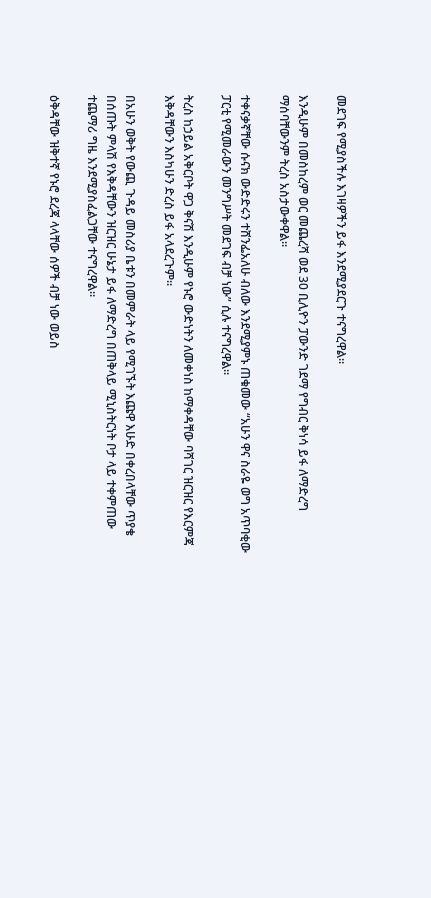መደገፍ የሚያስችሉ እገዛዎችን ይፋ እንደሚያደርጉ ተናግረዋል።

እንዲሁም በመስከረም ወር መጨረሻ ወደ 30 ቢሊዮን ፓውንድ ገደማ የግብር ቅነሳ ይፋ ለማድረግ ማሰባቸውንም ትረስ አስታውቀዋል።

ተቀናቃኛቸው ሱናክ ውድድሩን ተሸንፌአለሁ ብለው እንደሚያምኑ ጠቁመው “አሁን ዋና ስራዬ ወግ አጥባቂው ፓርቲ የሚመራውን መንግሥት መደገፍ ብቻ ነው” ሲሉ ተናግረዋል።

ትረስ ከኃይል አቅርቦት ዋጋ ቅናሽ እንዲሁም የኑሮ ውድነትን ለመቀነስ ከማቀዳቸው ባሻገር ዝርዝር የእርምጃ እቅዳቸውን እስካሁን ድረስ ይፋ አላደረጉም።

በአሁን ወቅት የውጪ ጉዳይ መስሪያ ቤቱን በመምራት ላይ የሚገኙት እጩዋ እሁድ በቀረበላቸው ጥያቄ በሰጡት ምላሽ የእቅዳቸውን ዝርዝር ሁኔታ ይፋ ለማድረግ በጠቅላይ ሚኒስትርነት ቦታ ላይ ተቀምጠው ተጨማሪ ግዜ እንደሚያስፈልጋቸው ተናግረዋል።

ዕቅዳቸው ዝቅተኛ የኑሮ ደረጃ ላላቸው ሰዎች ብቻ ነው ወይስ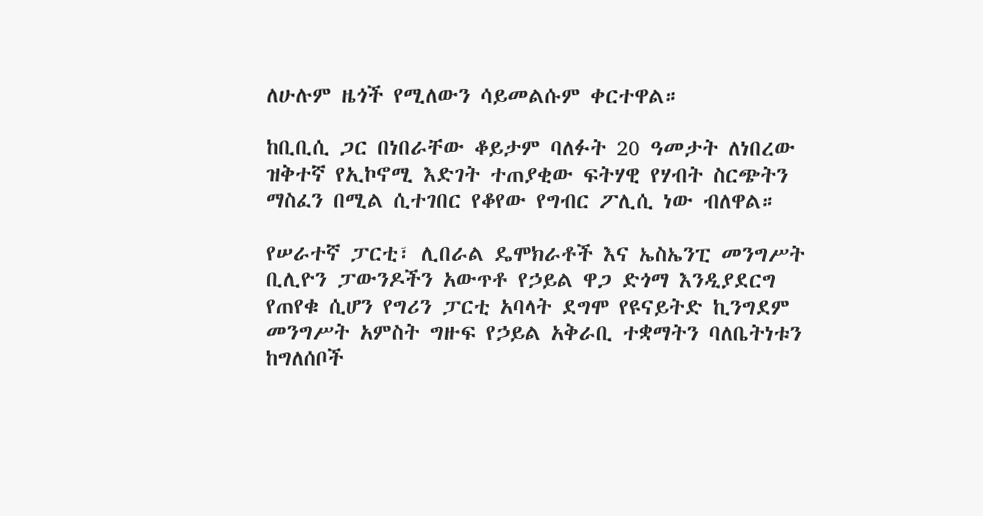ለሁሉም ዜጎች የሚለውን ሳይመልሱም ቀርተዋል።

ከቢቢሲ ጋር በነበራቸው ቆይታም ባለፉት 20 ዓመታት ለነበረው ዝቅተኛ የኢኮኖሚ እድገት ተጠያቂው ፍትሃዊ የሃብት ስርጭትን ማስፈን በሚል ሲተገበር የቆየው የግብር ፖሊሲ ነው ብለዋል።

የሠራተኛ ፓርቲ፣ ሊበራል ዴሞክራቶች እና ኤስኤንፒ መንግሥት ቢሊዮን ፓውንዶችን አውጥቶ የኃይል ዋጋ ድጎማ እንዲያደርግ የጠየቁ ሲሆን የግሪን ፓርቲ አባላት ደግሞ የዩናይትድ ኪንግደም መንግሥት አምስት ግዙፍ የኃይል አቅራቢ ተቋማትን ባለቤትነቱን ከግለሰቦች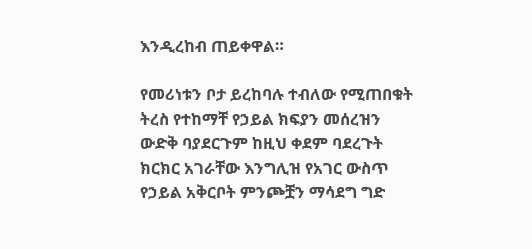እንዲረከብ ጠይቀዋል።

የመሪነቱን ቦታ ይረከባሉ ተብለው የሚጠበቁት ትረስ የተከማቸ የኃይል ክፍያን መሰረዝን ውድቅ ባያደርጉም ከዚህ ቀደም ባደረጉት ክርክር አገራቸው እንግሊዝ የአገር ውስጥ የኃይል አቅርቦት ምንጮቿን ማሳደግ ግድ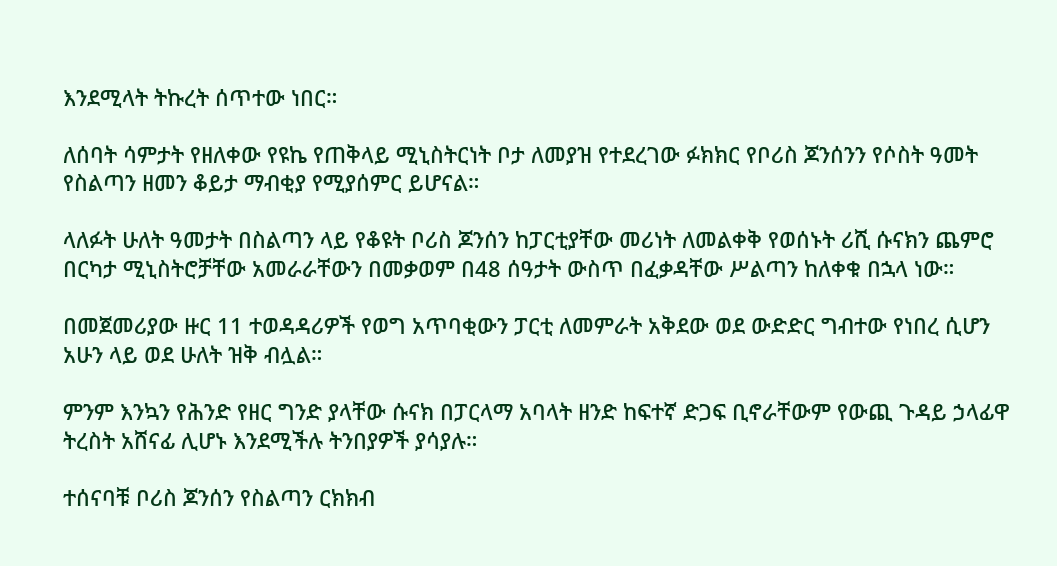እንደሚላት ትኩረት ሰጥተው ነበር።

ለሰባት ሳምታት የዘለቀው የዩኬ የጠቅላይ ሚኒስትርነት ቦታ ለመያዝ የተደረገው ፉክክር የቦሪስ ጆንሰንን የሶስት ዓመት የስልጣን ዘመን ቆይታ ማብቂያ የሚያሰምር ይሆናል።

ላለፉት ሁለት ዓመታት በስልጣን ላይ የቆዩት ቦሪስ ጆንሰን ከፓርቲያቸው መሪነት ለመልቀቅ የወሰኑት ሪሺ ሱናክን ጨምሮ በርካታ ሚኒስትሮቻቸው አመራራቸውን በመቃወም በ48 ሰዓታት ውስጥ በፈቃዳቸው ሥልጣን ከለቀቁ በኋላ ነው።

በመጀመሪያው ዙር 11 ተወዳዳሪዎች የወግ አጥባቂውን ፓርቲ ለመምራት አቅደው ወደ ውድድር ግብተው የነበረ ሲሆን አሁን ላይ ወደ ሁለት ዝቅ ብሏል።

ምንም እንኳን የሕንድ የዘር ግንድ ያላቸው ሱናክ በፓርላማ አባላት ዘንድ ከፍተኛ ድጋፍ ቢኖራቸውም የውጪ ጉዳይ ኃላፊዋ ትረስት አሸናፊ ሊሆኑ እንደሚችሉ ትንበያዎች ያሳያሉ።

ተሰናባቹ ቦሪስ ጆንሰን የስልጣን ርክክብ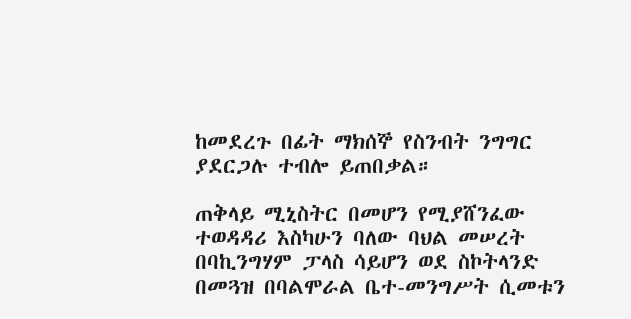ከመደረጉ በፊት ማክሰኞ የስንብት ንግግር ያደርጋሉ ተብሎ ይጠበቃል።

ጠቅላይ ሚኒስትር በመሆን የሚያሸንፈው ተወዳዳሪ እስካሁን ባለው ባህል መሠረት በባኪንግሃም ፓላስ ሳይሆን ወደ ስኮትላንድ በመጓዝ በባልሞራል ቤተ-መንግሥት ሲመቱን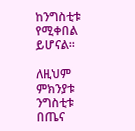ከንግስቲቱ የሚቀበል ይሆናል።

ለዚህም ምክንያቱ ንግስቲቱ በጤና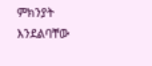ምክንያት እንደልባቸው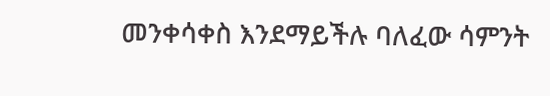መንቀሳቀስ እንደማይችሉ ባለፈው ሳምንት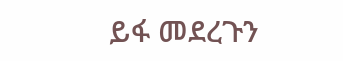ይፋ መደረጉን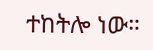ተከትሎ ነው።